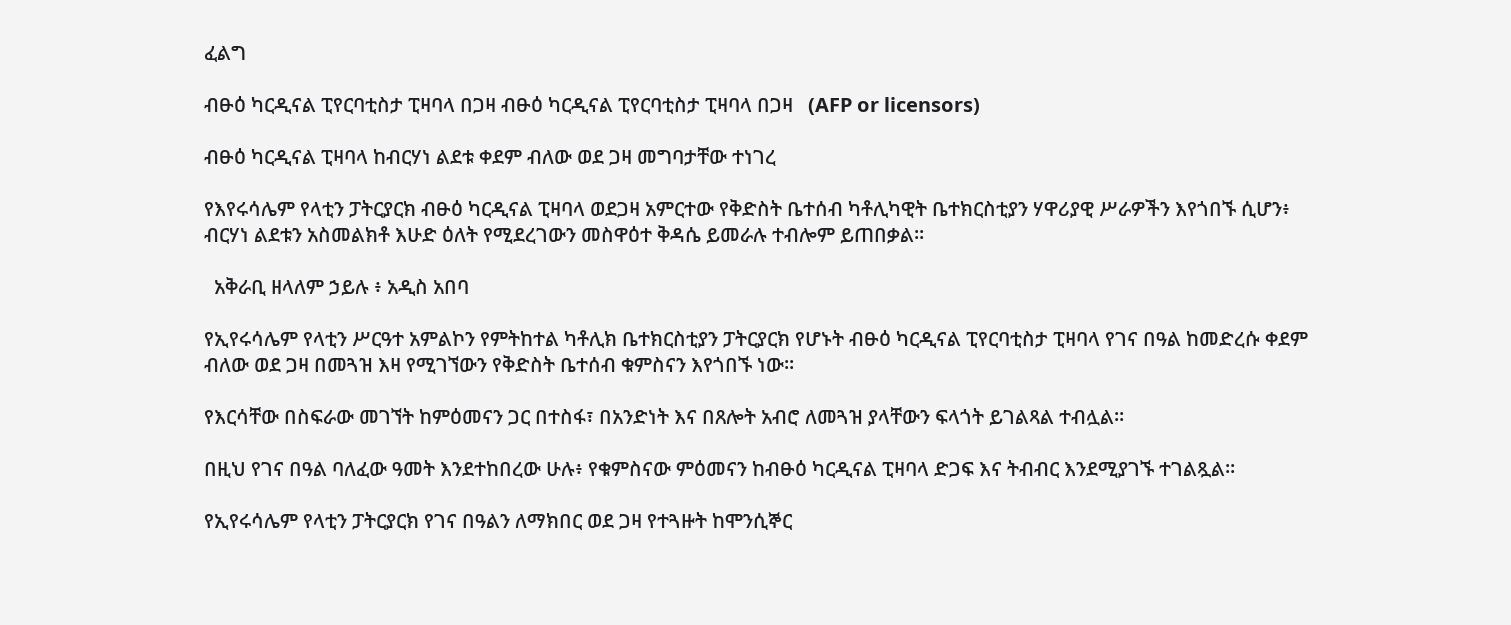ፈልግ

ብፁዕ ካርዲናል ፒየርባቲስታ ፒዛባላ በጋዛ ብፁዕ ካርዲናል ፒየርባቲስታ ፒዛባላ በጋዛ   (AFP or licensors)

ብፁዕ ካርዲናል ፒዛባላ ከብርሃነ ልደቱ ቀደም ብለው ወደ ጋዛ መግባታቸው ተነገረ

የእየሩሳሌም የላቲን ፓትርያርክ ብፁዕ ካርዲናል ፒዛባላ ወደጋዛ አምርተው የቅድስት ቤተሰብ ካቶሊካዊት ቤተክርስቲያን ሃዋሪያዊ ሥራዎችን እየጎበኙ ሲሆን፥ ብርሃነ ልደቱን አስመልክቶ እሁድ ዕለት የሚደረገውን መስዋዕተ ቅዳሴ ይመራሉ ተብሎም ይጠበቃል።

  አቅራቢ ዘላለም ኃይሉ ፥ አዲስ አበባ

የኢየሩሳሌም የላቲን ሥርዓተ አምልኮን የምትከተል ካቶሊክ ቤተክርስቲያን ፓትርያርክ የሆኑት ብፁዕ ካርዲናል ፒየርባቲስታ ፒዛባላ የገና በዓል ከመድረሱ ቀደም ብለው ወደ ጋዛ በመጓዝ እዛ የሚገኘውን የቅድስት ቤተሰብ ቁምስናን እየጎበኙ ነው።

የእርሳቸው በስፍራው መገኘት ከምዕመናን ጋር በተስፋ፣ በአንድነት እና በጸሎት አብሮ ለመጓዝ ያላቸውን ፍላጎት ይገልጻል ተብሏል።

በዚህ የገና በዓል ባለፈው ዓመት እንደተከበረው ሁሉ፥ የቁምስናው ምዕመናን ከብፁዕ ካርዲናል ፒዛባላ ድጋፍ እና ትብብር እንደሚያገኙ ተገልጿል።

የኢየሩሳሌም የላቲን ፓትርያርክ የገና በዓልን ለማክበር ወደ ጋዛ የተጓዙት ከሞንሲኞር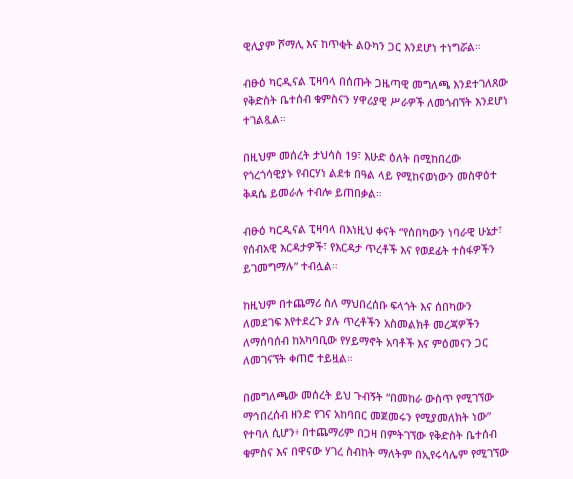ዊሊያም ሾማሊ እና ከጥቂት ልዑካን ጋር እንደሆነ ተነግሯል።

ብፁዕ ካርዲናል ፒዛባላ በሰጡት ጋዜጣዊ መግለጫ እንደተገለጸው የቅድስት ቤተሰብ ቁምስናን ሃዋሪያዊ ሥራዎች ለመጎብኘት እንደሆነ ተገልጿል።

በዚህም መሰረት ታህሳስ 19፣ እሁድ ዕለት በሚከበረው የጎረጎሳዊያኑ የብርሃነ ልደቱ በዓል ላይ የሚከናወነውን መስዋዕተ ቅዳሴ ይመራሉ ተብሎ ይጠበቃል።

ብፁዕ ካርዲናል ፒዛባላ በእነዚህ ቀናት “የሰበካውን ነባራዊ ሁኔታ፣ የሰብአዊ እርዳታዎች፣ የእርዳታ ጥረቶች እና የወደፊት ተስፋዎችን ይገመግማሉ” ተብሏል።

ከዚህም በተጨማሪ ስለ ማህበረሰቡ ፍላጎት እና ሰበካውን ለመደገፍ እየተደረጉ ያሉ ጥረቶችን አስመልክቶ መረጃዎችን ለማሰባሰብ ከአካባቢው የሃይማኖት አባቶች እና ምዕመናን ጋር ለመገናኘት ቀጠሮ ተይዟል።

በመግለጫው መሰረት ይህ ጉብኝት “በመከራ ውስጥ የሚገኘው ማኅበረሰብ ዘንድ የገና አከባበር መጀመሩን የሚያመለክት ነው” የተባለ ሲሆን፥ በተጨማሪም በጋዛ በምትገኘው የቅድስት ቤተሰብ ቁምስና እና በዋናው ሃገረ ስብከት ማለትም በኢየሩሳሌም የሚገኘው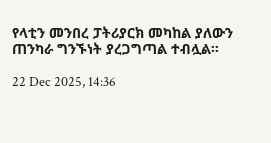የላቲን መንበረ ፓትሪያርክ መካከል ያለውን ጠንካራ ግንኙነት ያረጋግጣል ተብሏል።

22 Dec 2025, 14:36